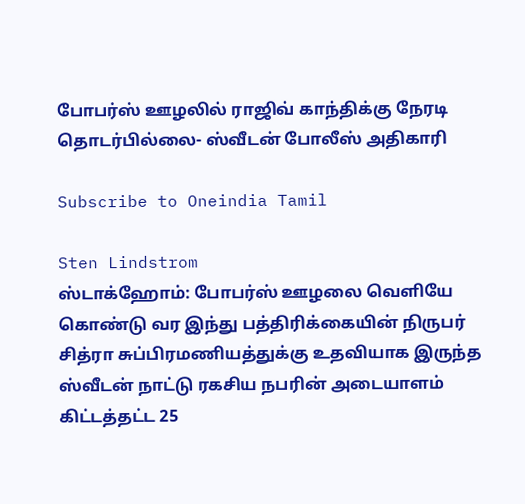போபர்ஸ் ஊழலில் ராஜிவ் காந்திக்கு நேரடி தொடர்பில்லை- ஸ்வீடன் போலீஸ் அதிகாரி

Subscribe to Oneindia Tamil

Sten Lindstrom
ஸ்டாக்ஹோம்: போபர்ஸ் ஊழலை வெளியே கொண்டு வர இந்து பத்திரிக்கையின் நிருபர் சித்ரா சுப்பிரமணியத்துக்கு உதவியாக இருந்த ஸ்வீடன் நாட்டு ரகசிய நபரின் அடையாளம் கிட்டத்தட்ட 25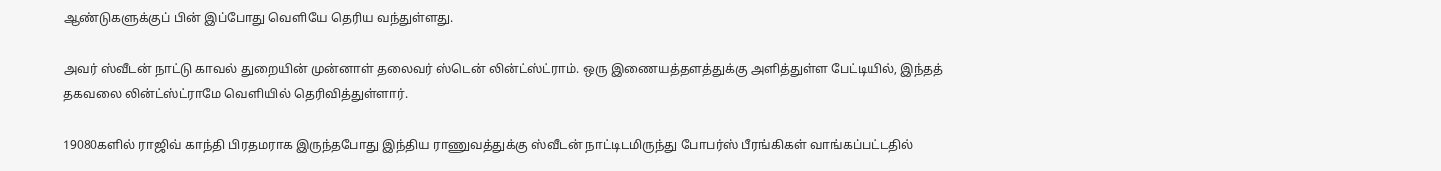ஆண்டுகளுக்குப் பின் இப்போது வெளியே தெரிய வந்துள்ளது.

அவர் ஸ்வீடன் நாட்டு காவல் துறையின் முன்னாள் தலைவர் ஸ்டென் லின்ட்ஸ்ட்ராம். ஒரு இணையத்தளத்துக்கு அளித்துள்ள பேட்டியில், இந்தத் தகவலை லின்ட்ஸ்ட்ராமே வெளியில் தெரிவித்துள்ளார்.

19080களில் ராஜிவ் காந்தி பிரதமராக இருந்தபோது இந்திய ராணுவத்துக்கு ஸ்வீடன் நாட்டிடமிருந்து போபர்ஸ் பீரங்கிகள் வாங்கப்பட்டதில்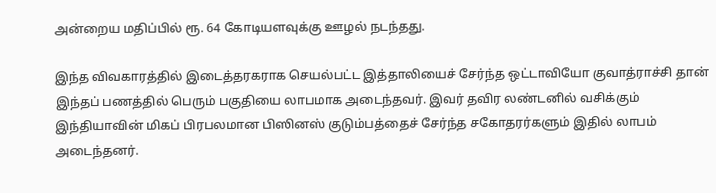அன்றைய மதிப்பில் ரூ. 64 கோடியளவுக்கு ஊழல் நடந்தது.

இந்த விவகாரத்தில் இடைத்தரகராக செயல்பட்ட இத்தாலியைச் சேர்ந்த ஒட்டாவியோ குவாத்ராச்சி தான் இந்தப் பணத்தில் பெரும் பகுதியை லாபமாக அடைந்தவர். இவர் தவிர லண்டனில் வசிக்கும் இந்தியாவின் மிகப் பிரபலமான பிஸினஸ் குடும்பத்தைச் சேர்ந்த சகோதரர்களும் இதில் லாபம் அடைந்தனர்.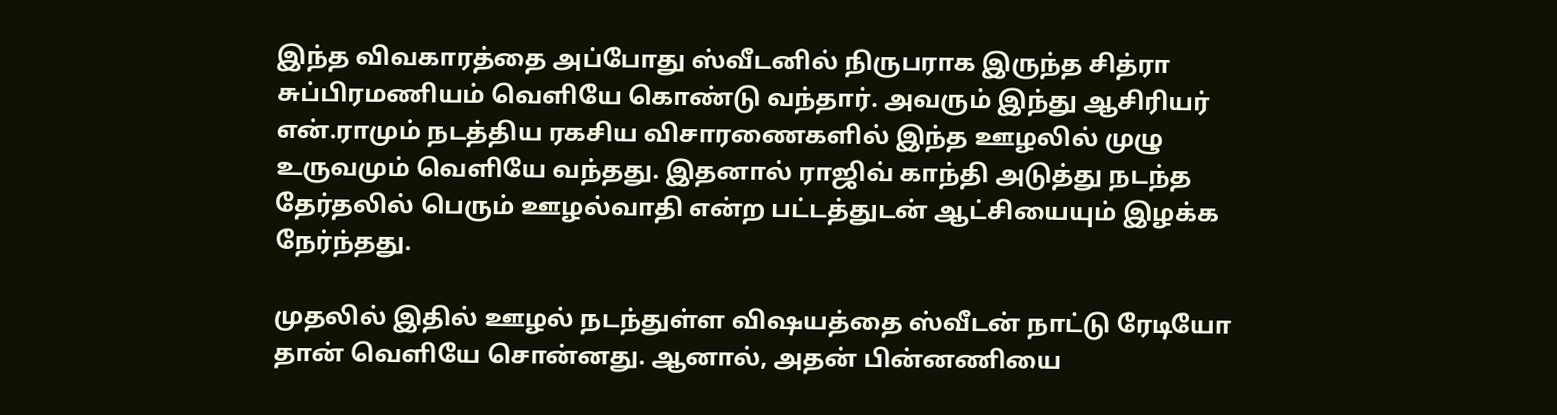இந்த விவகாரத்தை அப்போது ஸ்வீடனில் நிருபராக இருந்த சித்ரா சுப்பிரமணியம் வெளியே கொண்டு வந்தார். அவரும் இந்து ஆசிரியர் என்.ராமும் நடத்திய ரகசிய விசாரணைகளில் இந்த ஊழலில் முழு உருவமும் வெளியே வந்தது. இதனால் ராஜிவ் காந்தி அடுத்து நடந்த தேர்தலில் பெரும் ஊழல்வாதி என்ற பட்டத்துடன் ஆட்சியையும் இழக்க நேர்ந்தது.

முதலில் இதில் ஊழல் நடந்துள்ள விஷயத்தை ஸ்வீடன் நாட்டு ரேடியோ தான் வெளியே சொன்னது. ஆனால், அதன் பின்னணியை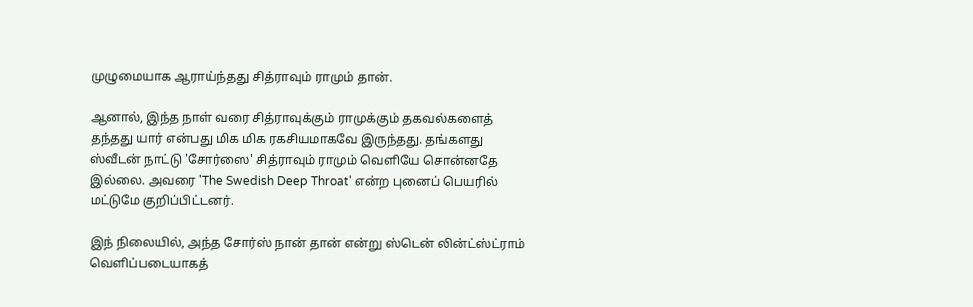முழுமையாக ஆராய்ந்தது சித்ராவும் ராமும் தான்.

ஆனால், இந்த நாள் வரை சித்ராவுக்கும் ராமுக்கும் தகவல்களைத் தந்தது யார் என்பது மிக மிக ரகசியமாகவே இருந்தது. தங்களது ஸ்வீடன் நாட்டு 'சோர்ஸை' சித்ராவும் ராமும் வெளியே சொன்னதே இல்லை. அவரை 'The Swedish Deep Throat' என்ற புனைப் பெயரில் மட்டுமே குறிப்பிட்டனர்.

இந் நிலையில், அந்த சோர்ஸ் நான் தான் என்று ஸ்டென் லின்ட்ஸ்ட்ராம் வெளிப்படையாகத்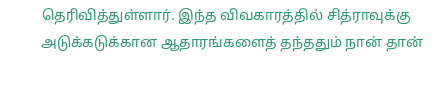தெரிவித்துள்ளார். இந்த விவகாரத்தில் சித்ராவுக்கு அடுக்கடுக்கான ஆதாரங்களைத் தந்ததும் நான் தான்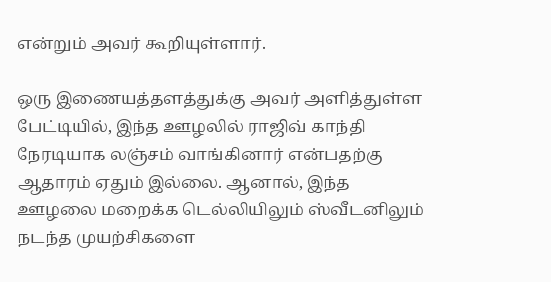என்றும் அவர் கூறியுள்ளார்.

ஒரு இணையத்தளத்துக்கு அவர் அளித்துள்ள பேட்டியில், இந்த ஊழலில் ராஜிவ் காந்தி நேரடியாக லஞ்சம் வாங்கினார் என்பதற்கு ஆதாரம் ஏதும் இல்லை. ஆனால், இந்த ஊழலை மறைக்க டெல்லியிலும் ஸ்வீடனிலும் நடந்த முயற்சிகளை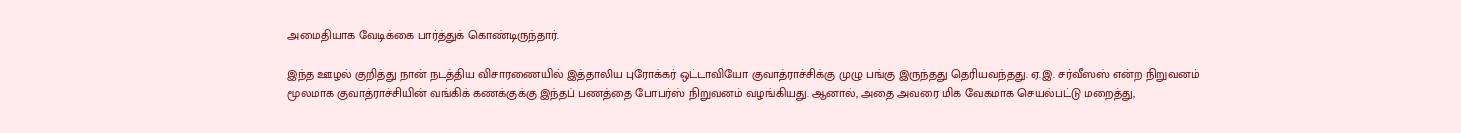அமைதியாக வேடிக்கை பார்த்துக் கொண்டிருந்தார்.

இந்த ஊழல் குறித்து நான் நடத்திய விசாரணையில் இத்தாலிய புரோக்கர் ஒட்டாவியோ குவாத்ராச்சிக்கு முழு பங்கு இருந்தது தெரியவந்தது. ஏ.இ. சர்வீஸஸ் என்ற நிறுவனம் மூலமாக குவாத்ராச்சியின் வங்கிக் கணக்குக்கு இந்தப் பணத்தை போபர்ஸ் நிறுவனம் வழங்கியது. ஆனால், அதை அவரை மிக வேகமாக செயல்பட்டு மறைத்து,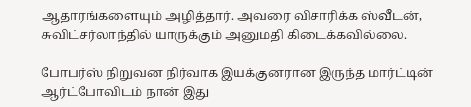ஆதாரங்களையும் அழித்தார். அவரை விசாரிக்க ஸ்வீடன், சுவிட்சர்லாந்தில் யாருக்கும் அனுமதி கிடைக்கவில்லை.

போபர்ஸ் நிறுவன நிர்வாக இயக்குனரான இருந்த மார்ட்டின் ஆர்ட்போவிடம் நான் இது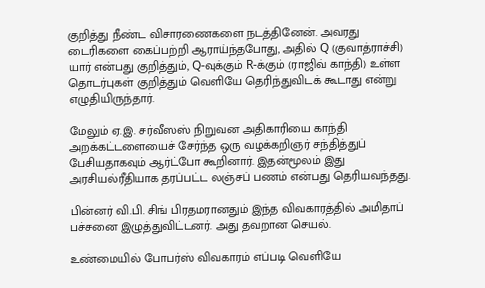குறித்து நீண்ட விசாரணைகளை நடத்தினேன். அவரது டைரிகளை கைப்பற்றி ஆராய்ந்தபோது, அதில் Q (குவாத்ராச்சி) யார் என்பது குறித்தும், Q-வுக்கும் R-க்கும் (ராஜிவ் காந்தி) உள்ள தொடர்புகள் குறித்தும் வெளியே தெரிந்துவிடக் கூடாது என்று எழுதியிருந்தார்.

மேலும் ஏ.இ. சர்வீஸஸ் நிறுவன அதிகாரியை காந்தி அறக்கட்டளையைச் சேர்ந்த ஒரு வழக்கறிஞர் சந்தித்துப் பேசியதாகவும் ஆர்ட்போ கூறினார். இதன்மூலம் இது அரசியல்ரீதியாக தரப்பட்ட லஞ்சப் பணம் என்பது தெரியவந்தது.

பின்னர் வி.பி. சிங் பிரதமரானதும் இந்த விவகாரத்தில் அமிதாப் பச்சனை இழுத்துவிட்டனர். அது தவறான செயல்.

உண்மையில் போபர்ஸ் விவகாரம் எப்படி வெளியே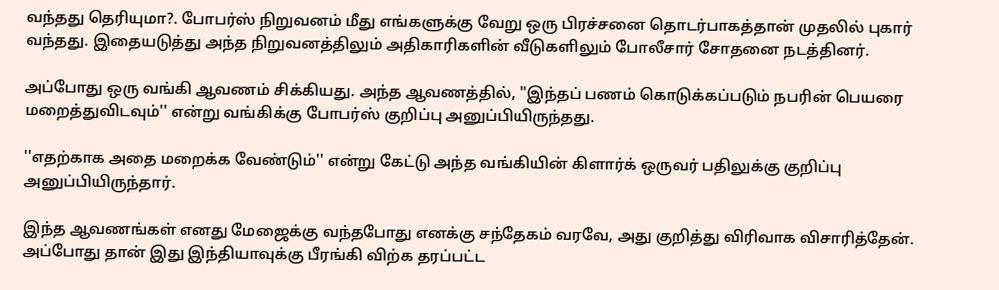வந்தது தெரியுமா?. போபர்ஸ் நிறுவனம் மீது எங்களுக்கு வேறு ஒரு பிரச்சனை தொடர்பாகத்தான் முதலில் புகார் வந்தது. இதையடுத்து அந்த நிறுவனத்திலும் அதிகாரிகளின் வீடுகளிலும் போலீசார் சோதனை நடத்தினர்.

அப்போது ஒரு வங்கி ஆவணம் சிக்கியது. அந்த ஆவணத்தில், ''இந்தப் பணம் கொடுக்கப்படும் நபரின் பெயரை மறைத்துவிடவும்'' என்று வங்கிக்கு போபர்ஸ் குறிப்பு அனுப்பியிருந்தது.

''எதற்காக அதை மறைக்க வேண்டும்'' என்று கேட்டு அந்த வங்கியின் கிளார்க் ஒருவர் பதிலுக்கு குறிப்பு அனுப்பியிருந்தார்.

இந்த ஆவணங்கள் எனது மேஜைக்கு வந்தபோது எனக்கு சந்தேகம் வரவே, அது குறித்து விரிவாக விசாரித்தேன். அப்போது தான் இது இந்தியாவுக்கு பீரங்கி விற்க தரப்பட்ட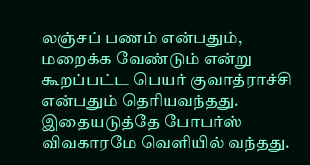லஞ்சப் பணம் என்பதும், மறைக்க வேண்டும் என்று கூறப்பட்ட பெயர் குவாத்ராச்சி என்பதும் தெரியவந்தது. இதையடுத்தே போபர்ஸ் விவகாரமே வெளியில் வந்தது.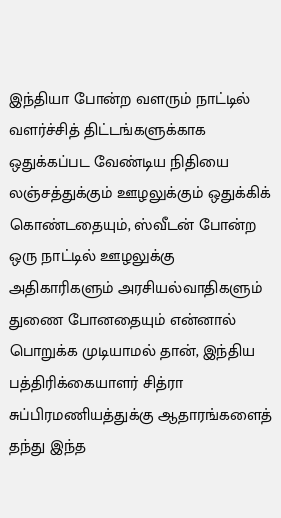இந்தியா போன்ற வளரும் நாட்டில் வளர்ச்சித் திட்டங்களுக்காக ஒதுக்கப்பட வேண்டிய நிதியை லஞ்சத்துக்கும் ஊழலுக்கும் ஒதுக்கிக் கொண்டதையும், ஸ்வீடன் போன்ற ஒரு நாட்டில் ஊழலுக்கு அதிகாரிகளும் அரசியல்வாதிகளும் துணை போனதையும் என்னால் பொறுக்க முடியாமல் தான், இந்திய பத்திரிக்கையாளர் சித்ரா சுப்பிரமணியத்துக்கு ஆதாரங்களைத் தந்து இந்த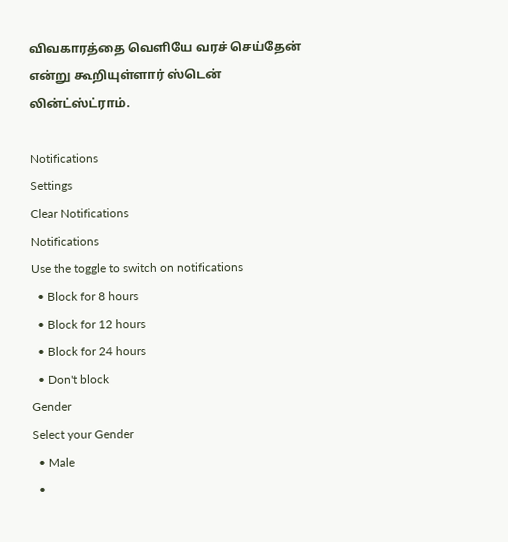விவகாரத்தை வெளியே வரச் செய்தேன் என்று கூறியுள்ளார் ஸ்டென் லின்ட்ஸ்ட்ராம்.

Notifications
Settings
Clear Notifications
Notifications
Use the toggle to switch on notifications
  • Block for 8 hours
  • Block for 12 hours
  • Block for 24 hours
  • Don't block
Gender
Select your Gender
  • Male
  •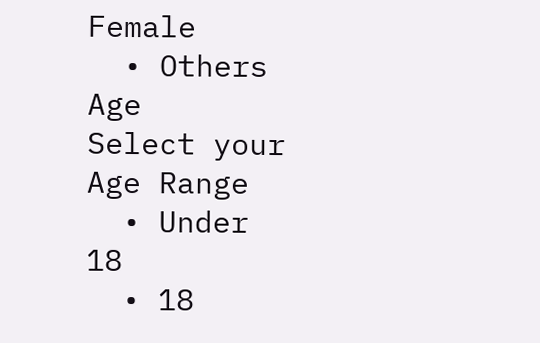Female
  • Others
Age
Select your Age Range
  • Under 18
  • 18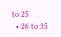to 25
  • 26 to 35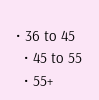• 36 to 45
  • 45 to 55
  • 55+